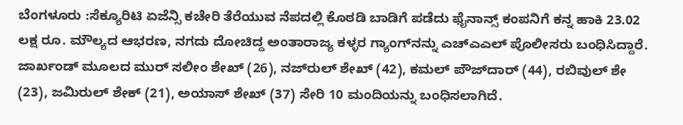ಬೆಂಗಳೂರು :ಸೆಕ್ಯೂರಿಟಿ ಏಜೆನ್ಸಿ ಕಚೇರಿ ತೆರೆಯುವ ನೆಪದಲ್ಲಿ ಕೊಠಡಿ ಬಾಡಿಗೆ ಪಡೆದು ಫೈನಾನ್ಸ್ ಕಂಪನಿಗೆ ಕನ್ನ ಹಾಕಿ 23.02 ಲಕ್ಷ ರೂ. ಮೌಲ್ಯದ ಆಭರಣ, ನಗದು ದೋಚಿದ್ದ ಅಂತಾರಾಜ್ಯ ಕಳ್ಳರ ಗ್ಯಾಂಗ್‌ನನ್ನು ಎಚ್‌ಎಎಲ್ ಪೊಲೀಸರು ಬಂಧಿಸಿದ್ದಾರೆ.
ಜಾರ್ಖಂಡ್ ಮೂಲದ ಮುರ್ ಸಲೀಂ ಶೇಖ್ (26), ನಜ್‌ರುಲ್ ಶೇಖ್ (42), ಕಮಲ್ ಪೌಜ್‌ದಾರ್ (44), ರಬಿವುಲ್ ಶೇ (23), ಜಮಿರುಲ್ ಶೇಕ್ (21), ಅಯಾಸ್ ಶೇಖ್ (37) ಸೇರಿ 10 ಮಂದಿಯನ್ನು ಬಂಧಿಸಲಾಗಿದೆ.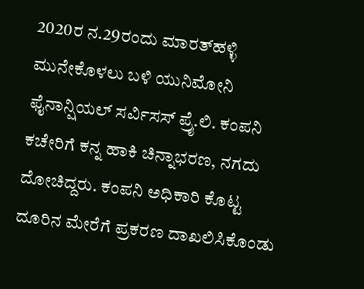2020ರ ನ.29ರಂದು ಮಾರತ್‌ಹಳ್ಳಿ ಮುನೇಕೊಳಲು ಬಳಿ ಯುನಿಮೋನಿ ಫೈನಾನ್ಷಿಯಲ್ ಸರ್ವಿಸಸ್ ಪ್ರೈ.ಲಿ. ಕಂಪನಿ ಕಚೇರಿಗೆ ಕನ್ನ ಹಾಕಿ ಚಿನ್ನಾಭರಣ, ನಗದು ದೋಚಿದ್ದರು. ಕಂಪನಿ ಅಧಿಕಾರಿ ಕೊಟ್ಟ ದೂರಿನ ಮೇರೆಗೆ ಪ್ರಕರಣ ದಾಖಲಿಸಿಕೊಂಡು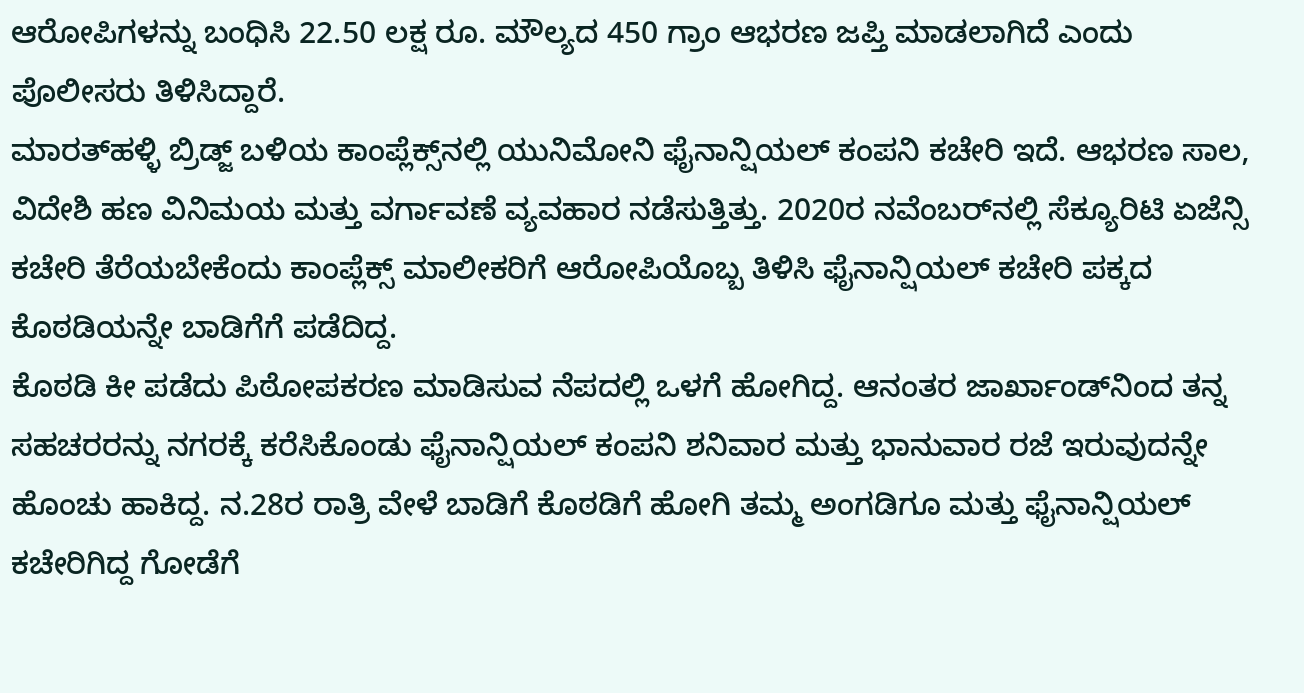ಆರೋಪಿಗಳನ್ನು ಬಂಧಿಸಿ 22.50 ಲಕ್ಷ ರೂ. ಮೌಲ್ಯದ 450 ಗ್ರಾಂ ಆಭರಣ ಜಪ್ತಿ ಮಾಡಲಾಗಿದೆ ಎಂದು ಪೊಲೀಸರು ತಿಳಿಸಿದ್ದಾರೆ.
ಮಾರತ್‌ಹಳ್ಳಿ ಬ್ರಿಡ್ಜ್ ಬಳಿಯ ಕಾಂಪ್ಲೆಕ್ಸ್‌ನಲ್ಲಿ ಯುನಿಮೋನಿ ಫೈನಾನ್ಷಿಯಲ್ ಕಂಪನಿ ಕಚೇರಿ ಇದೆ. ಆಭರಣ ಸಾಲ, ವಿದೇಶಿ ಹಣ ವಿನಿಮಯ ಮತ್ತು ವರ್ಗಾವಣೆ ವ್ಯವಹಾರ ನಡೆಸುತ್ತಿತ್ತು. 2020ರ ನವೆಂಬರ್‌ನಲ್ಲಿ ಸೆಕ್ಯೂರಿಟಿ ಏಜೆನ್ಸಿ ಕಚೇರಿ ತೆರೆಯಬೇಕೆಂದು ಕಾಂಪ್ಲೆಕ್ಸ್ ಮಾಲೀಕರಿಗೆ ಆರೋಪಿಯೊಬ್ಬ ತಿಳಿಸಿ ಫೈನಾನ್ಷಿಯಲ್ ಕಚೇರಿ ಪಕ್ಕದ ಕೊಠಡಿಯನ್ನೇ ಬಾಡಿಗೆಗೆ ಪಡೆದಿದ್ದ.
ಕೊಠಡಿ ಕೀ ಪಡೆದು ಪಿಠೋಪಕರಣ ಮಾಡಿಸುವ ನೆಪದಲ್ಲಿ ಒಳಗೆ ಹೋಗಿದ್ದ. ಆನಂತರ ಜಾರ್ಖಾಂಡ್‌ನಿಂದ ತನ್ನ ಸಹಚರರನ್ನು ನಗರಕ್ಕೆ ಕರೆಸಿಕೊಂಡು ಫೈನಾನ್ಷಿಯಲ್ ಕಂಪನಿ ಶನಿವಾರ ಮತ್ತು ಭಾನುವಾರ ರಜೆ ಇರುವುದನ್ನೇ ಹೊಂಚು ಹಾಕಿದ್ದ. ನ.28ರ ರಾತ್ರಿ ವೇಳೆ ಬಾಡಿಗೆ ಕೊಠಡಿಗೆ ಹೋಗಿ ತಮ್ಮ ಅಂಗಡಿಗೂ ಮತ್ತು ಫೈನಾನ್ಷಿಯಲ್ ಕಚೇರಿಗಿದ್ದ ಗೋಡೆಗೆ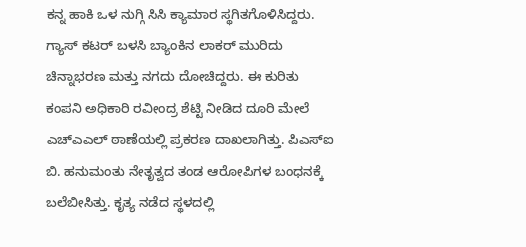ಕನ್ನ ಹಾಕಿ ಒಳ ನುಗ್ಗಿ ಸಿಸಿ ಕ್ಯಾಮಾರ ಸ್ಥಗಿತಗೊಳಿಸಿದ್ದರು. ಗ್ಯಾಸ್ ಕಟರ್ ಬಳಸಿ ಬ್ಯಾಂಕಿನ ಲಾಕರ್ ಮುರಿದು ಚಿನ್ನಾಭರಣ ಮತ್ತು ನಗದು ದೋಚಿದ್ದರು. ಈ ಕುರಿತು ಕಂಪನಿ ಅಧಿಕಾರಿ ರವೀಂದ್ರ ಶೆಟ್ಟಿ ನೀಡಿದ ದೂರಿ ಮೇಲೆ ಎಚ್‌ಎಎಲ್ ಠಾಣೆಯಲ್ಲಿ ಪ್ರಕರಣ ದಾಖಲಾಗಿತ್ತು. ಪಿಎಸ್‌ಐ ಬಿ. ಹನುಮಂತು ನೇತೃತ್ವದ ತಂಡ ಆರೋಪಿಗಳ ಬಂಧನಕ್ಕೆ ಬಲೆಬೀಸಿತ್ತು. ಕೃತ್ಯ ನಡೆದ ಸ್ಥಳದಲ್ಲಿ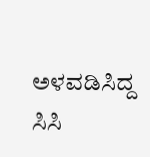ಅಳವಡಿಸಿದ್ದ ಸಿಸಿ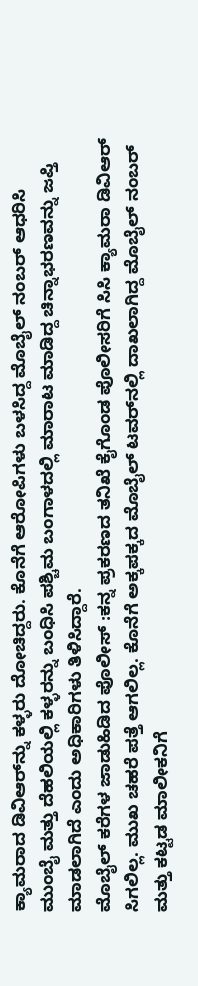ಕ್ಯಾಮರಾದ ಡಿವಿಆರ್‌ನ್ನು ಕಳ್ಳರು ದೋಚಿದ್ದರು. ಕೊನೆಗೆ ಆರೋಪಿಗಳು ಬಳಸಿದ್ದ ಮೊಬೈಲ್ ನಂಬರ್ ಆಧರಿಸಿ ಮುಂಬೈ ಮತ್ತು ದೆಹಲಿಯಲ್ಲಿ ಕಳ್ಳರನ್ನು ಬಂಧಿಸಿ ಪಶ್ಚಿಮ ಬಂಗಾಳದಲ್ಲಿ ಮಾರಾಟ ಮಾಡಿದ್ದ ಚಿನ್ನಾಭರಣವನ್ನು ಜಪ್ತಿ ಮಾಡಲಾಗಿದೆ ಎಂದು ಅಧಿಕಾರಿಗಳು ತಿಳಿಸಿದ್ದಾರೆ.
ಮೊಬೈಲ್ ಕರೆಗಳ ಜಾಡುಹಿಡಿದ ಪೊಲೀಸ್ :ಕನ್ನ ಪ್ರಕರಣದ ತನಿಖೆ ಕೈಗೊಂಡ ಪೊಲೀಸರಿಗೆ ಸಿಸಿ ಕ್ಯಾಮರಾ ಡಿವಿಆರ್ ಸಿಗಲಿಲ್ಲ. ಮುಖ ಚಹರೆ ಪತ್ತೆ ಆಗಲಿಲ್ಲ. ಕೊನೆಗೆ ಅಕ್ಕಪಕ್ಕದ ಮೊಬೈಲ್ ಟವರ್‌ನಲ್ಲಿ ದಾಖಲಾಗಿದ್ದ ಮೊಬೈಲ್ ನಂಬರ್ ಮತ್ತು ಕಟ್ಟಡ ಮಾಲೀಕನಿಗೆ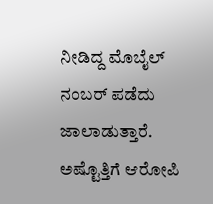ನೀಡಿದ್ದ ಮೊಬೈಲ್ ನಂಬರ್ ಪಡೆದು ಜಾಲಾಡುತ್ತಾರೆ. ಅಷ್ಟೊತ್ತಿಗೆ ಆರೋಪಿ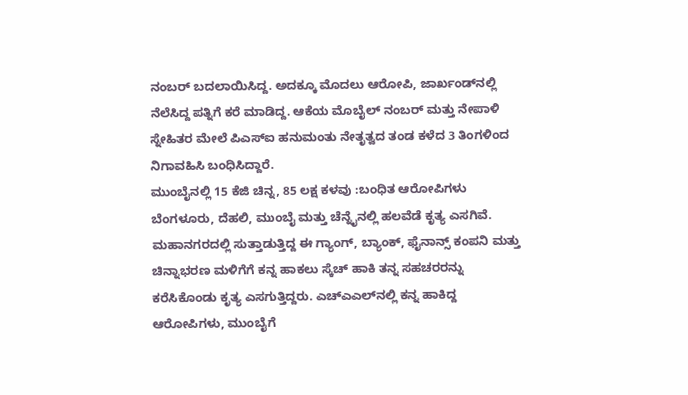ನಂಬರ್ ಬದಲಾಯಿಸಿದ್ದ. ಅದಕ್ಕೂ ಮೊದಲು ಆರೋಪಿ, ಜಾರ್ಖಂಡ್‌ನಲ್ಲಿ ನೆಲೆಸಿದ್ದ ಪತ್ನಿಗೆ ಕರೆ ಮಾಡಿದ್ದ. ಆಕೆಯ ಮೊಬೈಲ್ ನಂಬರ್ ಮತ್ತು ನೇಪಾಳಿ ಸ್ನೇಹಿತರ ಮೇಲೆ ಪಿಎಸ್‌ಐ ಹನುಮಂತು ನೇತೃತ್ವದ ತಂಡ ಕಳೆದ 3 ತಿಂಗಳಿಂದ ನಿಗಾವಹಿಸಿ ಬಂಧಿಸಿದ್ದಾರೆ.
ಮುಂಬೈನಲ್ಲಿ 15 ಕೆಜಿ ಚಿನ್ನ, 85 ಲಕ್ಷ ಕಳವು :ಬಂಧಿತ ಆರೋಪಿಗಳು ಬೆಂಗಳೂರು, ದೆಹಲಿ, ಮುಂಬೈ ಮತ್ತು ಚೆನ್ನೈನಲ್ಲಿ ಹಲವೆಡೆ ಕೃತ್ಯ ಎಸಗಿವೆ. ಮಹಾನಗರದಲ್ಲಿ ಸುತ್ತಾಡುತ್ತಿದ್ದ ಈ ಗ್ಯಾಂಗ್, ಬ್ಯಾಂಕ್, ಫೈನಾನ್ಸ್ ಕಂಪನಿ ಮತ್ತು ಚಿನ್ನಾಭರಣ ಮಳಿಗೆಗೆ ಕನ್ನ ಹಾಕಲು ಸ್ಕೆಚ್ ಹಾಕಿ ತನ್ನ ಸಹಚರರನ್ನು ಕರೆಸಿಕೊಂಡು ಕೃತ್ಯ ಎಸಗುತ್ತಿದ್ದರು. ಎಚ್‌ಎಎಲ್‌ನಲ್ಲಿ ಕನ್ನ ಹಾಕಿದ್ದ ಆರೋಪಿಗಳು, ಮುಂಬೈಗೆ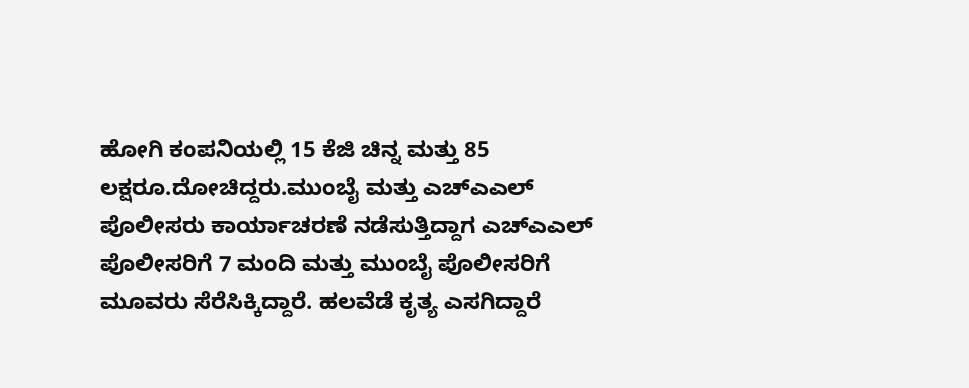ಹೋಗಿ ಕಂಪನಿಯಲ್ಲಿ 15 ಕೆಜಿ ಚಿನ್ನ ಮತ್ತು 85 ಲಕ್ಷರೂ.ದೋಚಿದ್ದರು.ಮುಂಬೈ ಮತ್ತು ಎಚ್‌ಎಎಲ್ ಪೊಲೀಸರು ಕಾರ್ಯಾಚರಣೆ ನಡೆಸುತ್ತಿದ್ದಾಗ ಎಚ್‌ಎಎಲ್ ಪೊಲೀಸರಿಗೆ 7 ಮಂದಿ ಮತ್ತು ಮುಂಬೈ ಪೊಲೀಸರಿಗೆ ಮೂವರು ಸೆರೆಸಿಕ್ಕಿದ್ದಾರೆ. ಹಲವೆಡೆ ಕೃತ್ಯ ಎಸಗಿದ್ದಾರೆ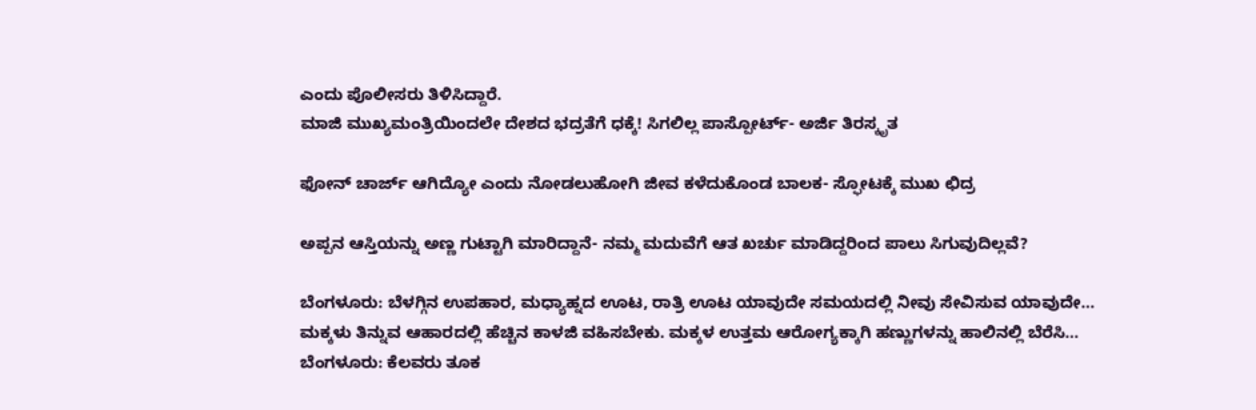ಎಂದು ಪೊಲೀಸರು ತಿಳಿಸಿದ್ದಾರೆ.
ಮಾಜಿ ಮುಖ್ಯಮಂತ್ರಿಯಿಂದಲೇ ದೇಶದ ಭದ್ರತೆಗೆ ಧಕ್ಕೆ! ಸಿಗಲಿಲ್ಲ ಪಾಸ್ಪೋರ್ಟ್- ಅರ್ಜಿ ತಿರಸ್ಕೃತ

ಫೋನ್ ಚಾರ್ಜ್ ಆಗಿದ್ಯೋ ಎಂದು ನೋಡಲುಹೋಗಿ ಜೀವ ಕಳೆದುಕೊಂಡ ಬಾಲಕ- ಸ್ಫೋಟಕ್ಕೆ ಮುಖ ಛಿದ್ರ

ಅಪ್ಪನ ಆಸ್ತಿಯನ್ನು ಅಣ್ಣ ಗುಟ್ಟಾಗಿ ಮಾರಿದ್ದಾನೆ- ನಮ್ಮ ಮದುವೆಗೆ ಆತ ಖರ್ಚು ಮಾಡಿದ್ದರಿಂದ ಪಾಲು ಸಿಗುವುದಿಲ್ಲವೆ?

ಬೆಂಗಳೂರು: ಬೆಳಗ್ಗಿನ ಉಪಹಾರ, ಮಧ್ಯಾಹ್ನದ ಊಟ, ರಾತ್ರಿ ಊಟ ಯಾವುದೇ ಸಮಯದಲ್ಲಿ ನೀವು ಸೇವಿಸುವ ಯಾವುದೇ…
ಮಕ್ಕಳು ತಿನ್ನುವ ಆಹಾರದಲ್ಲಿ ಹೆಚ್ಚಿನ ಕಾಳಜಿ ವಹಿಸಬೇಕು. ಮಕ್ಕಳ ಉತ್ತಮ ಆರೋಗ್ಯಕ್ಕಾಗಿ ಹಣ್ಣುಗಳನ್ನು ಹಾಲಿನಲ್ಲಿ ಬೆರೆಸಿ…
ಬೆಂಗಳೂರು: ಕೆಲವರು ತೂಕ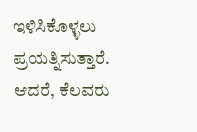ಇಳಿಸಿಕೊಳ್ಳಲು ಪ್ರಯತ್ನಿಸುತ್ತಾರೆ. ಆದರೆ, ಕೆಲವರು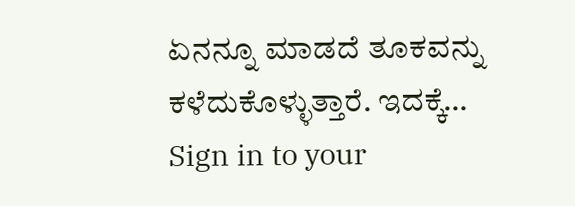ಏನನ್ನೂ ಮಾಡದೆ ತೂಕವನ್ನು ಕಳೆದುಕೊಳ್ಳುತ್ತಾರೆ. ಇದಕ್ಕೆ…
Sign in to your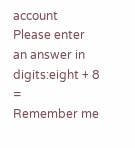account
Please enter an answer in digits:eight + 8 =
Remember me